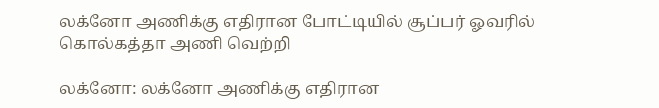லக்னோ அணிக்கு எதிரான போட்டியில் சூப்பர் ஓவரில் கொல்கத்தா அணி வெற்றி

லக்னோ: லக்னோ அணிக்கு எதிரான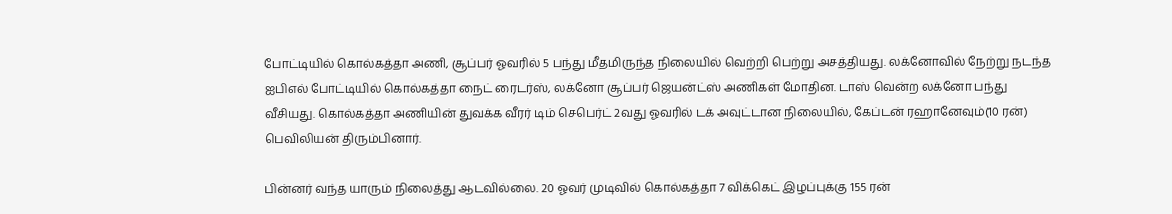போட்டியில் கொல்கத்தா அணி, சூப்பர் ஓவரில் 5 பந்து மீதமிருந்த நிலையில் வெற்றி பெற்று அசத்தியது. லக்னோவில் நேற்று நடந்த ஐபிஎல் போட்டியில் கொல்கத்தா நைட் ரைடர்ஸ், லக்னோ சூப்பர் ஜெயன்ட்ஸ் அணிகள் மோதின. டாஸ் வென்ற லக்னோ பந்து வீசியது. கொல்கத்தா அணியின் துவக்க வீரர் டிம் செபெர்ட் 2வது ஓவரில் டக் அவுட்டான நிலையில், கேப்டன் ரஹானேவும்(10 ரன்) பெவிலியன் திரும்பினார்.

பின்னர் வந்த யாரும் நிலைத்து ஆடவில்லை. 20 ஓவர் முடிவில் கொல்கத்தா 7 விக்கெட் இழப்புக்கு 155 ரன்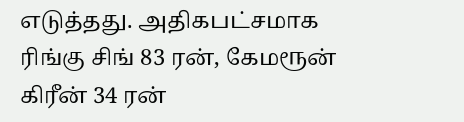எடுத்தது. அதிகபட்சமாக ரிங்கு சிங் 83 ரன், கேமரூன் கிரீன் 34 ரன்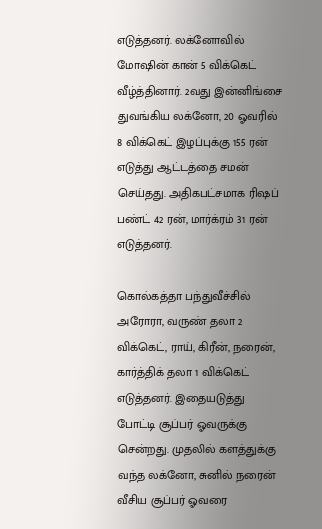எடுத்தனர். லக்னோவில் மோஷின் கான் 5 விக்கெட் வீழ்த்தினார். 2வது இன்னிங்சை துவங்கிய லக்னோ, 20 ஓவரில் 8 விக்கெட் இழப்புக்கு 155 ரன் எடுத்து ஆட்டத்தை சமன் செய்தது. அதிகபட்சமாக ரிஷப் பண்ட் 42 ரன், மார்க்ரம் 31 ரன் எடுத்தனர்.

கொல்கத்தா பந்துவீச்சில் அரோரா, வருண் தலா 2 விக்கெட், ராய், கிரீன், நரைன், கார்த்திக் தலா 1 விக்கெட் எடுத்தனர். இதையடுத்து போட்டி சூப்பர் ஓவருக்கு சென்றது. முதலில் களத்துக்கு வந்த லக்னோ, சுனில் நரைன் வீசிய சூப்பர் ஓவரை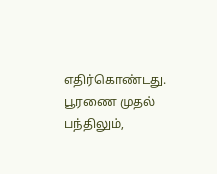எதிர்கொண்டது. பூரணை முதல் பந்திலும்,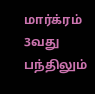மார்க்ரம் 3வது பந்திலும்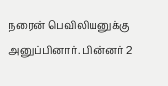நரைன் பெவிலியனுக்கு அனுப்பினார். பின்னர் 2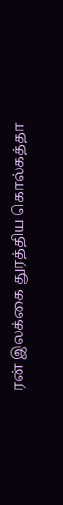ரன் இலக்கை துரத்திய கொல்கத்தா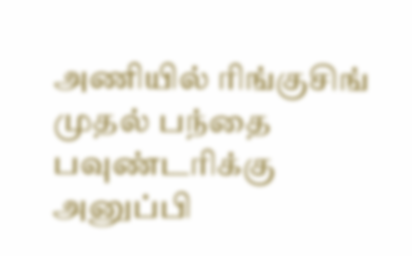அணியில் ரிங்குசிங் முதல் பந்தை பவுண்டரிக்கு அனுப்பி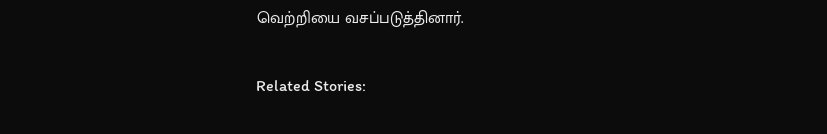வெற்றியை வசப்படுத்தினார்.

Related Stories: